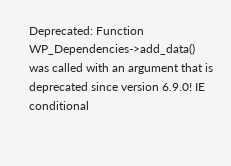Deprecated: Function WP_Dependencies->add_data() was called with an argument that is deprecated since version 6.9.0! IE conditional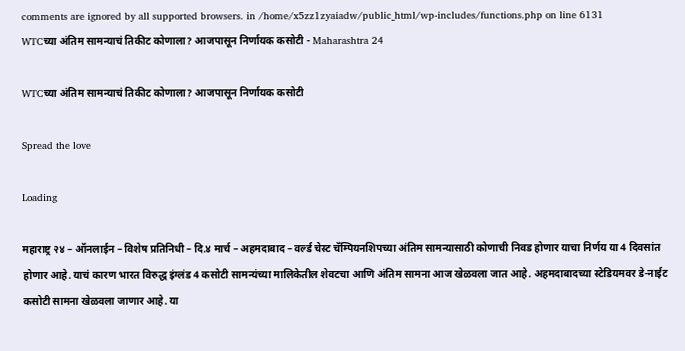comments are ignored by all supported browsers. in /home/x5zz1zyaiadw/public_html/wp-includes/functions.php on line 6131
WTCच्या अंतिम सामन्याचं तिकीट कोणाला? आजपासून निर्णायक कसोटी - Maharashtra 24

WTCच्या अंतिम सामन्याचं तिकीट कोणाला? आजपासून निर्णायक कसोटी

Spread the love

Loading

महाराष्ट्र २४ – ऑनलाईन – विशेष प्रतिनिधी – दि.४ मार्च – अहमदाबाद – वर्ल्ड चेस्ट चॅम्पियनशिपच्या अंतिम सामन्यासाठी कोणाची निवड होणार याचा निर्णय या 4 दिवसांत होणार आहे. याचं कारण भारत विरुद्ध इंग्लंड 4 कसोटी सामन्यंच्या मालिकेतील शेवटचा आणि अंतिम सामना आज खेळवला जात आहे. अहमदाबादच्या स्टेडियमवर डे-नाईट कसोटी सामना खेळवला जाणार आहे. या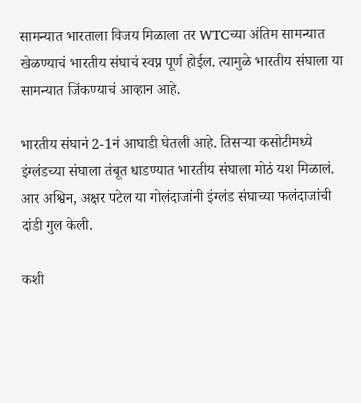सामन्यात भारताला विजय मिळाला तर WTCच्या अंतिम सामन्यात खेळण्याचं भारतीय संघाचं स्वप्न पूर्ण होईल. त्यामुळे भारतीय संघाला या सामन्यात जिंकण्याचं आव्हान आहे.

भारतीय संघानं 2-1नं आघाडी घेतली आहे. तिसऱ्या कसोटीमध्ये इंग्लंडच्या संघाला तंबूत धाडण्यात भारतीय संघाला मोठं यश मिळालं. आर अश्विन, अक्षर पटेल या गोलंदाजांनी इंग्लंड संघाच्या फलंदाजांची दांडी गुल केली.

कशी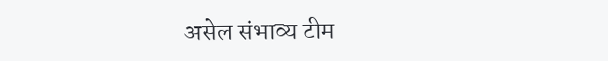असेल संभाव्य टीम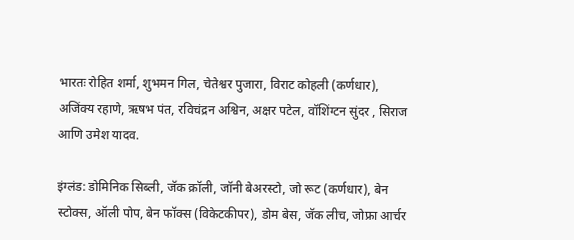भारतः रोहित शर्मा, शुभमन गिल, चेतेश्वर पुजारा, विराट कोहली (कर्णधार), अजिंक्य रहाणे, ऋषभ पंत, रविचंद्रन अश्विन, अक्षर पटेल, वॉशिंग्टन सुंदर , सिराज आणि उमेश यादव.

इंग्लंड: डोमिनिक सिब्ली, जॅक क्रॉली, जॉनी बेअरस्टो, जो रूट (कर्णधार), बेन स्टोक्स, ऑली पोप, बेन फॉक्स (विकेटकीपर), डोम बेस, जॅक लीच, जोफ्रा आर्चर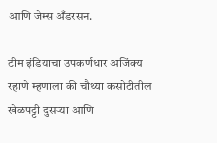आणि जेम्स अँडरसन.

टीम इंडियाचा उपकर्णधार अजिंक्य रहाणे म्हणाला की चौथ्या कसोटीतील खेळपट्टी दुसर्‍या आणि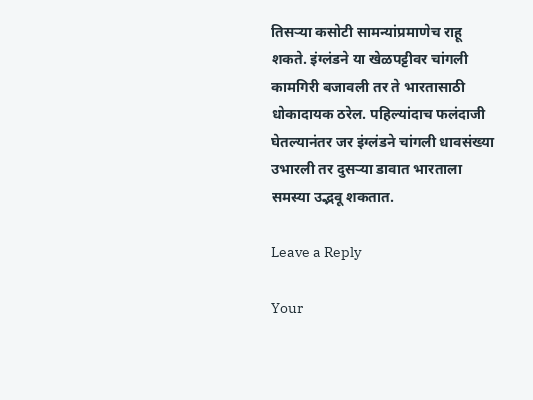तिसर्‍या कसोटी सामन्यांप्रमाणेच राहू शकते. इंग्लंडने या खेळपट्टीवर चांगली कामगिरी बजावली तर ते भारतासाठी धोकादायक ठरेल. पहिल्यांदाच फलंदाजी घेतल्यानंतर जर इंग्लंडने चांगली धावसंख्या उभारली तर दुसर्‍या डावात भारताला समस्या उद्भवू शकतात.

Leave a Reply

Your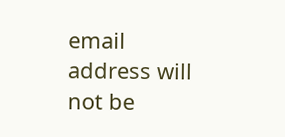email address will not be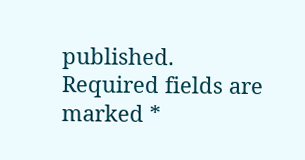published. Required fields are marked *